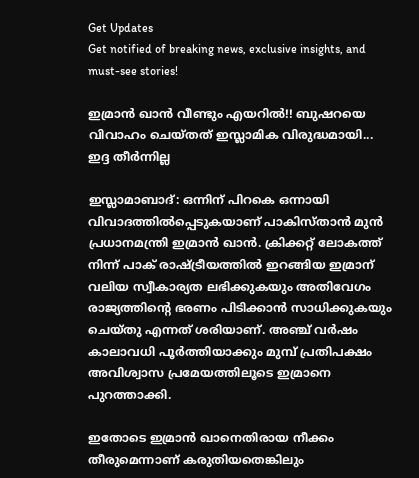Get Updates
Get notified of breaking news, exclusive insights, and must-see stories!

ഇമ്രാന്‍ ഖാന്‍ വീണ്ടും എയറില്‍!! ബുഷറയെ വിവാഹം ചെയ്തത് ഇസ്ലാമിക വിരുദ്ധമായി... ഇദ്ദ തീര്‍ന്നില്ല

ഇസ്ലാമാബാദ്: ഒന്നിന് പിറകെ ഒന്നായി വിവാദത്തില്‍പ്പെടുകയാണ് പാകിസ്താന്‍ മുന്‍ പ്രധാനമന്ത്രി ഇമ്രാന്‍ ഖാന്‍. ക്രിക്കറ്റ് ലോകത്ത് നിന്ന് പാക് രാഷ്ട്രീയത്തില്‍ ഇറങ്ങിയ ഇമ്രാന് വലിയ സ്വീകാര്യത ലഭിക്കുകയും അതിവേഗം രാജ്യത്തിന്റെ ഭരണം പിടിക്കാന്‍ സാധിക്കുകയും ചെയ്തു എന്നത് ശരിയാണ്. അഞ്ച് വര്‍ഷം കാലാവധി പൂര്‍ത്തിയാക്കും മുമ്പ് പ്രതിപക്ഷം അവിശ്വാസ പ്രമേയത്തിലൂടെ ഇമ്രാനെ പുറത്താക്കി.

ഇതോടെ ഇമ്രാന്‍ ഖാനെതിരായ നീക്കം തീരുമെന്നാണ് കരുതിയതെങ്കിലും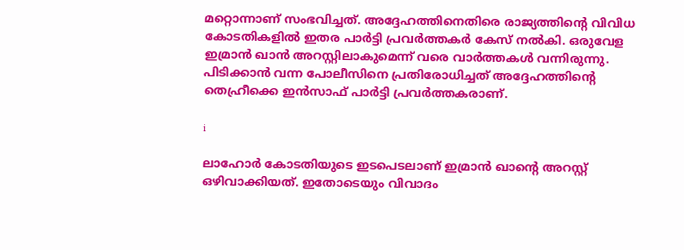മറ്റൊന്നാണ് സംഭവിച്ചത്. അദ്ദേഹത്തിനെതിരെ രാജ്യത്തിന്റെ വിവിധ കോടതികളില്‍ ഇതര പാര്‍ട്ടി പ്രവര്‍ത്തകര്‍ കേസ് നല്‍കി. ഒരുവേള ഇമ്രാന്‍ ഖാന്‍ അറസ്റ്റിലാകുമെന്ന് വരെ വാര്‍ത്തകള്‍ വന്നിരുന്നു. പിടിക്കാന്‍ വന്ന പോലീസിനെ പ്രതിരോധിച്ചത് അദ്ദേഹത്തിന്റെ തെഹ്രീക്കെ ഇന്‍സാഫ് പാര്‍ട്ടി പ്രവര്‍ത്തകരാണ്.

i

ലാഹോര്‍ കോടതിയുടെ ഇടപെടലാണ് ഇമ്രാന്‍ ഖാന്റെ അറസ്റ്റ് ഒഴിവാക്കിയത്. ഇതോടെയും വിവാദം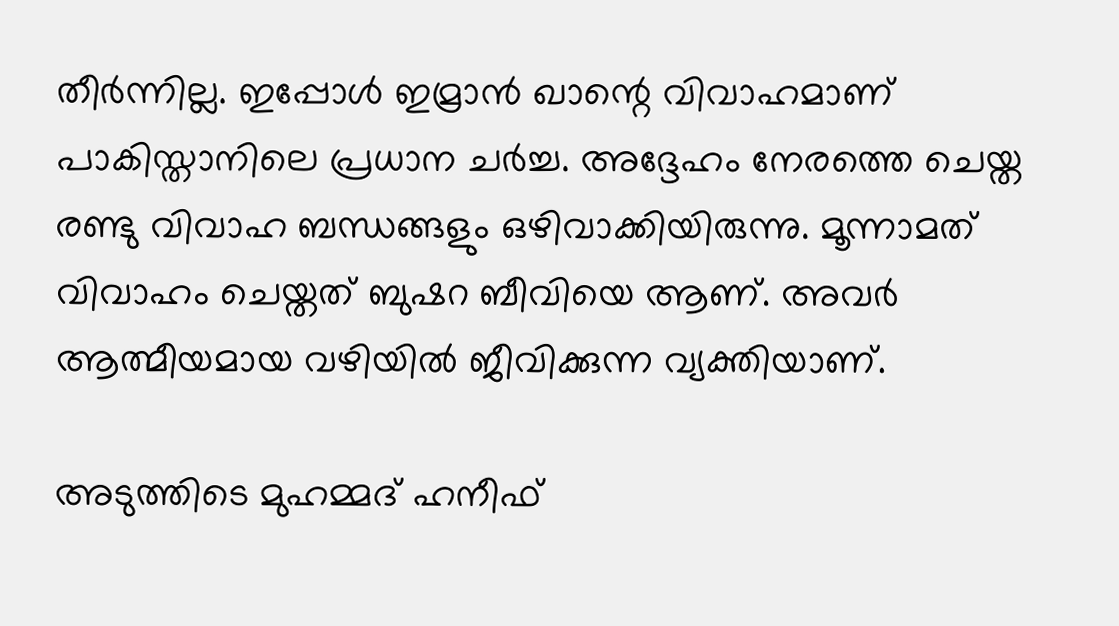തീര്‍ന്നില്ല. ഇപ്പോള്‍ ഇമ്രാന്‍ ഖാന്റെ വിവാഹമാണ് പാകിസ്താനിലെ പ്രധാന ചര്‍ച്ച. അദ്ദേഹം നേരത്തെ ചെയ്ത രണ്ടു വിവാഹ ബന്ധങ്ങളും ഒഴിവാക്കിയിരുന്നു. മൂന്നാമത് വിവാഹം ചെയ്തത് ബുഷറ ബീവിയെ ആണ്. അവര്‍ ആത്മീയമായ വഴിയില്‍ ജീവിക്കുന്ന വ്യക്തിയാണ്.

അടുത്തിടെ മുഹമ്മദ് ഹനീഫ്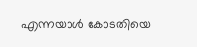എന്നയാള്‍ കോടതിയെ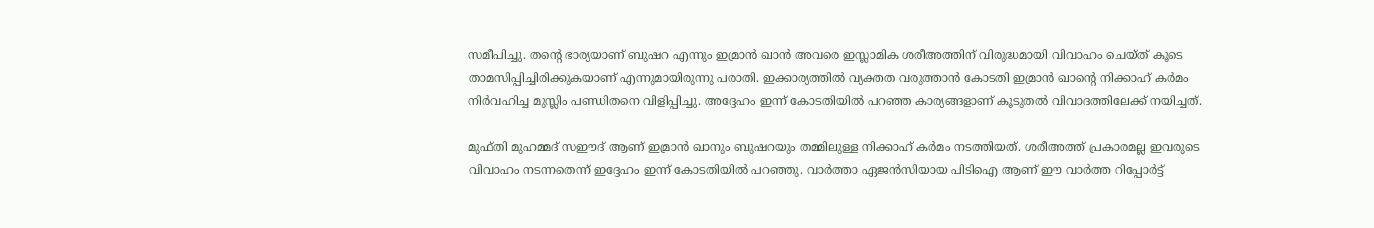സമീപിച്ചു. തന്റെ ഭാര്യയാണ് ബുഷറ എന്നും ഇമ്രാന്‍ ഖാന്‍ അവരെ ഇസ്ലാമിക ശരീഅത്തിന് വിരുദ്ധമായി വിവാഹം ചെയ്ത് കൂടെ താമസിപ്പിച്ചിരിക്കുകയാണ് എന്നുമായിരുന്നു പരാതി. ഇക്കാര്യത്തില്‍ വ്യക്തത വരുത്താന്‍ കോടതി ഇമ്രാന്‍ ഖാന്റെ നിക്കാഹ് കര്‍മം നിര്‍വഹിച്ച മുസ്ലിം പണ്ഡിതനെ വിളിപ്പിച്ചു. അദ്ദേഹം ഇന്ന് കോടതിയില്‍ പറഞ്ഞ കാര്യങ്ങളാണ് കൂടുതല്‍ വിവാദത്തിലേക്ക് നയിച്ചത്.

മുഫ്തി മുഹമ്മദ് സഈദ് ആണ് ഇമ്രാന്‍ ഖാനും ബുഷറയും തമ്മിലുള്ള നിക്കാഹ് കര്‍മം നടത്തിയത്. ശരീഅത്ത് പ്രകാരമല്ല ഇവരുടെ വിവാഹം നടന്നതെന്ന് ഇദ്ദേഹം ഇന്ന് കോടതിയില്‍ പറഞ്ഞു. വാര്‍ത്താ ഏജന്‍സിയായ പിടിഐ ആണ് ഈ വാര്‍ത്ത റിപ്പോര്‍ട്ട്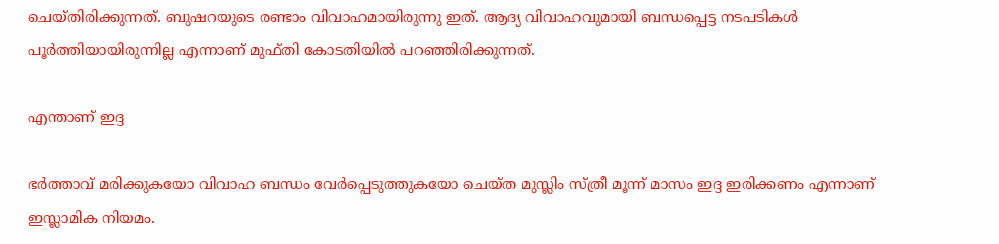ചെയ്തിരിക്കുന്നത്. ബുഷറയുടെ രണ്ടാം വിവാഹമായിരുന്നു ഇത്. ആദ്യ വിവാഹവുമായി ബന്ധപ്പെട്ട നടപടികള്‍ പൂര്‍ത്തിയായിരുന്നില്ല എന്നാണ് മുഫ്തി കോടതിയില്‍ പറഞ്ഞിരിക്കുന്നത്.

എന്താണ് ഇദ്ദ

ഭര്‍ത്താവ് മരിക്കുകയോ വിവാഹ ബന്ധം വേര്‍പ്പെടുത്തുകയോ ചെയ്ത മുസ്ലിം സ്ത്രീ മൂന്ന് മാസം ഇദ്ദ ഇരിക്കണം എന്നാണ് ഇസ്ലാമിക നിയമം.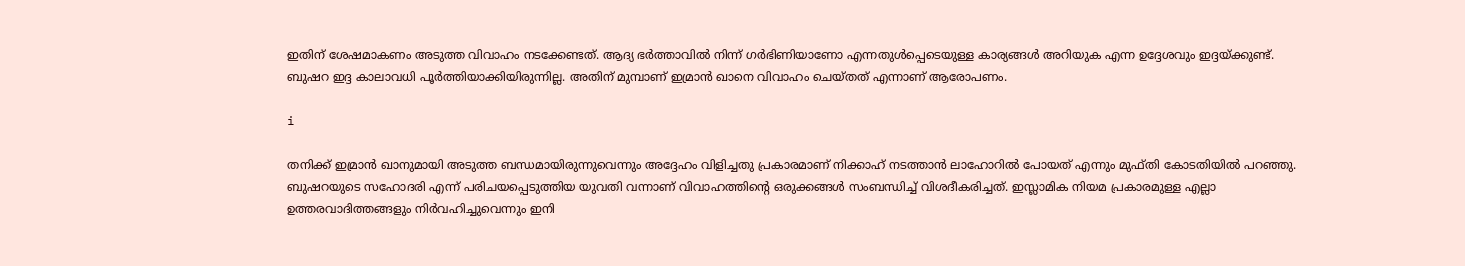ഇതിന് ശേഷമാകണം അടുത്ത വിവാഹം നടക്കേണ്ടത്. ആദ്യ ഭര്‍ത്താവില്‍ നിന്ന് ഗര്‍ഭിണിയാണോ എന്നതുള്‍പ്പെടെയുള്ള കാര്യങ്ങള്‍ അറിയുക എന്ന ഉദ്ദേശവും ഇദ്ദയ്ക്കുണ്ട്. ബുഷറ ഇദ്ദ കാലാവധി പൂര്‍ത്തിയാക്കിയിരുന്നില്ല. അതിന് മുമ്പാണ് ഇമ്രാന്‍ ഖാനെ വിവാഹം ചെയ്തത് എന്നാണ് ആരോപണം.

i

തനിക്ക് ഇമ്രാന്‍ ഖാനുമായി അടുത്ത ബന്ധമായിരുന്നുവെന്നും അദ്ദേഹം വിളിച്ചതു പ്രകാരമാണ് നിക്കാഹ് നടത്താന്‍ ലാഹോറില്‍ പോയത് എന്നും മുഫ്തി കോടതിയില്‍ പറഞ്ഞു. ബുഷറയുടെ സഹോദരി എന്ന് പരിചയപ്പെടുത്തിയ യുവതി വന്നാണ് വിവാഹത്തിന്റെ ഒരുക്കങ്ങള്‍ സംബന്ധിച്ച് വിശദീകരിച്ചത്. ഇസ്ലാമിക നിയമ പ്രകാരമുള്ള എല്ലാ ഉത്തരവാദിത്തങ്ങളും നിര്‍വഹിച്ചുവെന്നും ഇനി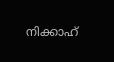നിക്കാഹ്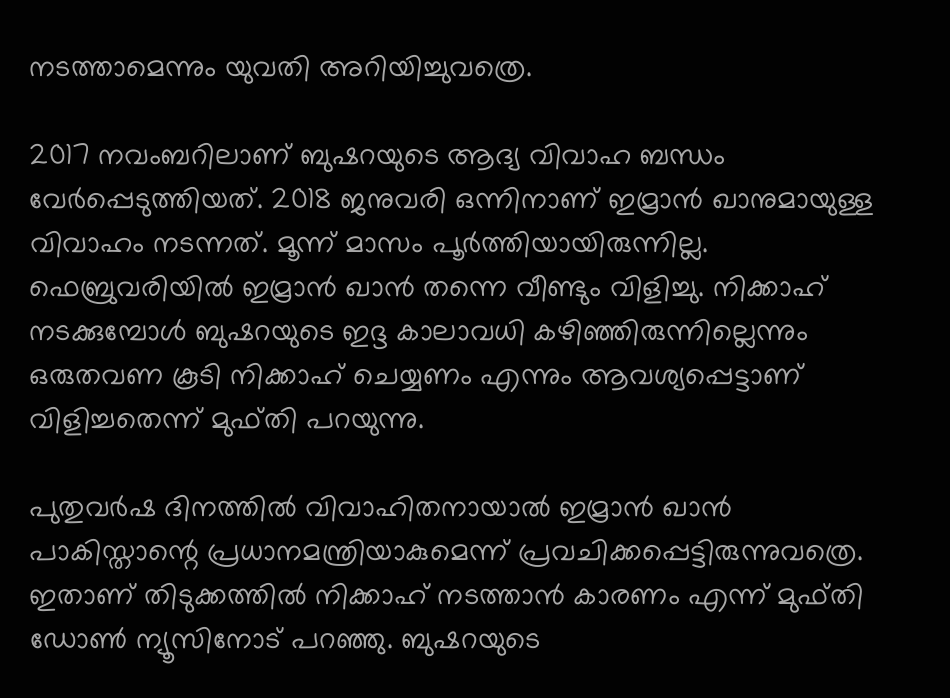നടത്താമെന്നും യുവതി അറിയിച്ചുവത്രെ.

2017 നവംബറിലാണ് ബുഷറയുടെ ആദ്യ വിവാഹ ബന്ധം വേര്‍പ്പെടുത്തിയത്. 2018 ജനുവരി ഒന്നിനാണ് ഇമ്രാന്‍ ഖാനുമായുള്ള വിവാഹം നടന്നത്. മൂന്ന് മാസം പൂര്‍ത്തിയായിരുന്നില്ല. ഫെബ്രുവരിയില്‍ ഇമ്രാന്‍ ഖാന്‍ തന്നെ വീണ്ടും വിളിച്ചു. നിക്കാഹ് നടക്കുമ്പോള്‍ ബുഷറയുടെ ഇദ്ദ കാലാവധി കഴിഞ്ഞിരുന്നില്ലെന്നും ഒരുതവണ കൂടി നിക്കാഹ് ചെയ്യണം എന്നും ആവശ്യപ്പെട്ടാണ് വിളിച്ചതെന്ന് മുഫ്തി പറയുന്നു.

പുതുവര്‍ഷ ദിനത്തില്‍ വിവാഹിതനായാല്‍ ഇമ്രാന്‍ ഖാന്‍ പാകിസ്താന്റെ പ്രധാനമന്ത്രിയാകുമെന്ന് പ്രവചിക്കപ്പെട്ടിരുന്നുവത്രെ. ഇതാണ് തിടുക്കത്തില്‍ നിക്കാഹ് നടത്താന്‍ കാരണം എന്ന് മുഫ്തി ഡോണ്‍ ന്യൂസിനോട് പറഞ്ഞു. ബുഷറയുടെ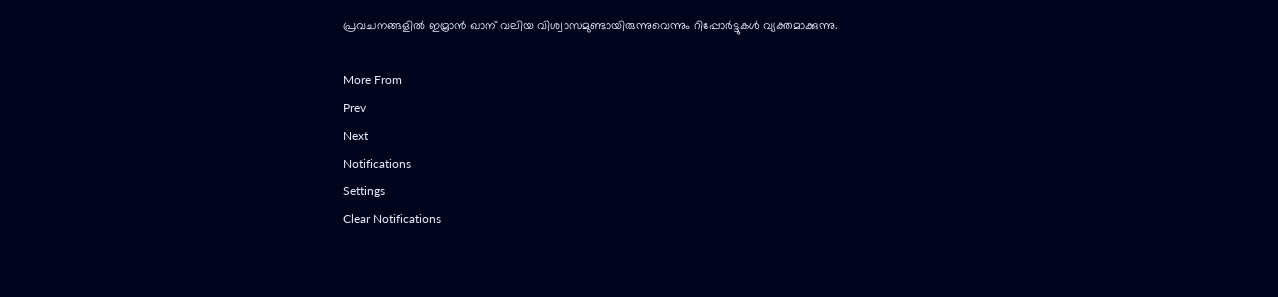പ്രവചനങ്ങളില്‍ ഇമ്രാന്‍ ഖാന് വലിയ വിശ്വാസമുണ്ടായിരുന്നുവെന്നും റിപ്പോര്‍ട്ടുകള്‍ വ്യക്തമാക്കുന്നു.

More From
Prev
Next
Notifications
Settings
Clear Notifications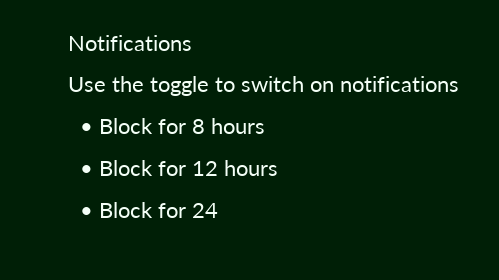Notifications
Use the toggle to switch on notifications
  • Block for 8 hours
  • Block for 12 hours
  • Block for 24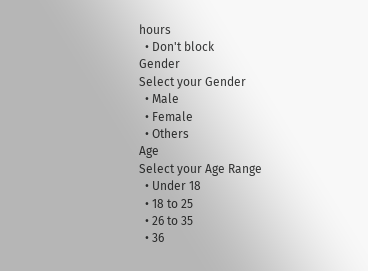hours
  • Don't block
Gender
Select your Gender
  • Male
  • Female
  • Others
Age
Select your Age Range
  • Under 18
  • 18 to 25
  • 26 to 35
  • 36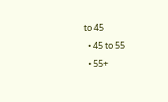to 45
  • 45 to 55
  • 55+